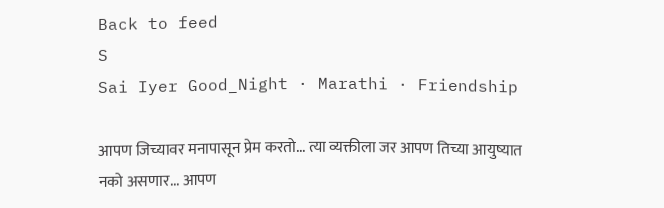Back to feed
S
Sai Iyer Good_Night · Marathi · Friendship

आपण जिच्यावर मनापासून प्रेम करतो... त्या व्यक्तीला जर आपण तिच्या आयुष्यात नको असणार... आपण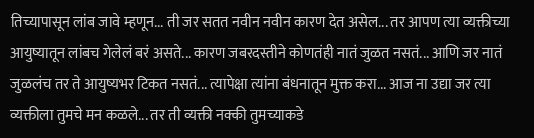तिच्यापासून लांब जावे म्हणून... ती जर सतत नवीन नवीन कारण देत असेल... तर आपण त्या व्यक्तीच्या आयुष्यातून लांबच गेलेलं बरं असते... कारण जबरदस्तीने कोणतंही नातं जुळत नसतं... आणि जर नातं जुळलंच तर ते आयुष्यभर टिकत नसतं... त्यापेक्षा त्यांना बंधनातून मुक्त करा... आज ना उद्या जर त्या व्यक्तीला तुमचे मन कळले... तर ती व्यक्ती नक्की तुमच्याकडे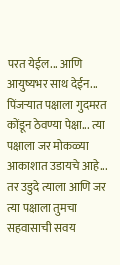परत येईल... आणि आयुष्यभर साथ देईन... पिंजऱ्यात पक्षाला गुदमरत कोंडून ठेवण्या पेक्षा... त्या पक्षाला जर मोकळ्या आकाशात उडायचे आहे... तर उडुदे त्याला आणि जर त्या पक्षाला तुमचा सहवासाची सवय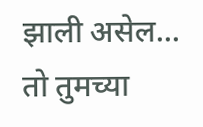झाली असेल... तो तुमच्या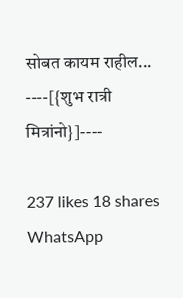सोबत कायम राहील... ----[{शुभ रात्री मित्रांनो}]----

237 likes 18 shares
WhatsApp